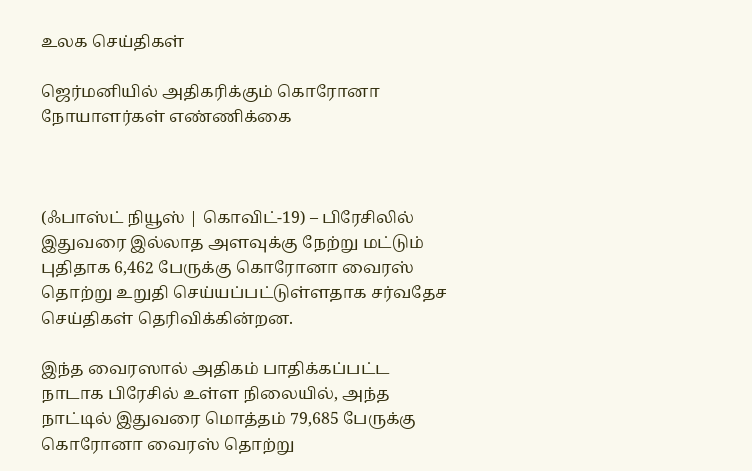உலக செய்திகள்

ஜெர்மனியில் அதிகரிக்கும் கொரோனா நோயாளர்கள் எண்ணிக்கை



(ஃபாஸ்ட் நியூஸ் | கொவிட்-19) – பிரேசிலில் இதுவரை இல்லாத அளவுக்கு நேற்று மட்டும் புதிதாக 6,462 பேருக்கு கொரோனா வைரஸ் தொற்று உறுதி செய்யப்பட்டுள்ளதாக சர்வதேச செய்திகள் தெரிவிக்கின்றன.

இந்த வைரஸால் அதிகம் பாதிக்கப்பட்ட நாடாக பிரேசில் உள்ள நிலையில், அந்த நாட்டில் இதுவரை மொத்தம் 79,685 பேருக்கு கொரோனா வைரஸ் தொற்று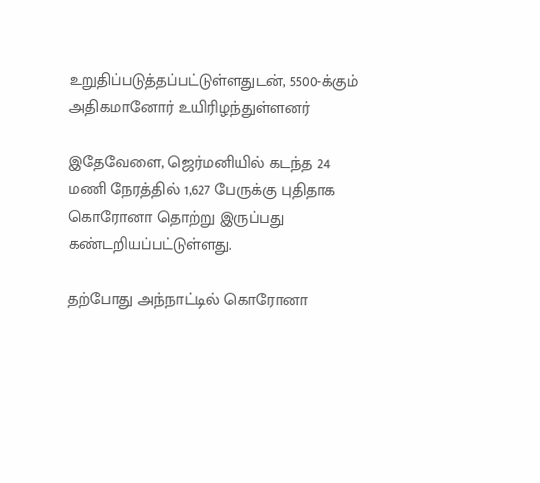உறுதிப்படுத்தப்பட்டுள்ளதுடன், 5500-க்கும் அதிகமானோர் உயிரிழந்துள்ளனர்

இதேவேளை, ஜெர்மனியில் கடந்த 24 மணி நேரத்தில் 1,627 பேருக்கு புதிதாக கொரோனா தொற்று இருப்பது கண்டறியப்பட்டுள்ளது.

தற்போது அந்நாட்டில் கொரோனா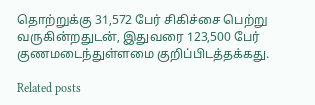தொற்றுக்கு 31,572 பேர் சிகிச்சை பெற்று வருகின்றதுடன், இதுவரை 123,500 பேர் குணமடைந்துள்ளமை குறிப்பிடத்தக்கது.

Related posts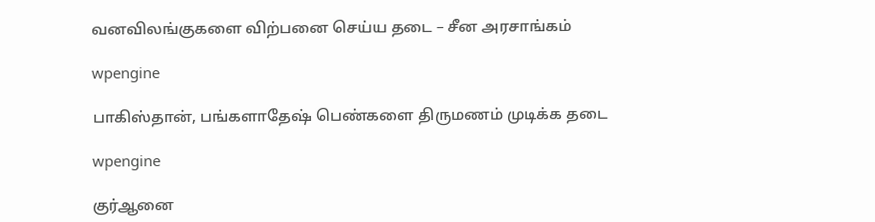வனவிலங்குகளை விற்பனை செய்ய தடை – சீன அரசாங்கம்

wpengine

பாகிஸ்தான், பங்களாதேஷ் பெண்களை திருமணம் முடிக்க தடை

wpengine

குர்ஆனை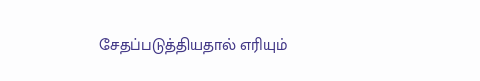சேதப்படுத்தியதால் எரியும்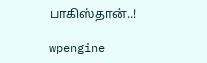பாகிஸ்தான்..!

wpengine